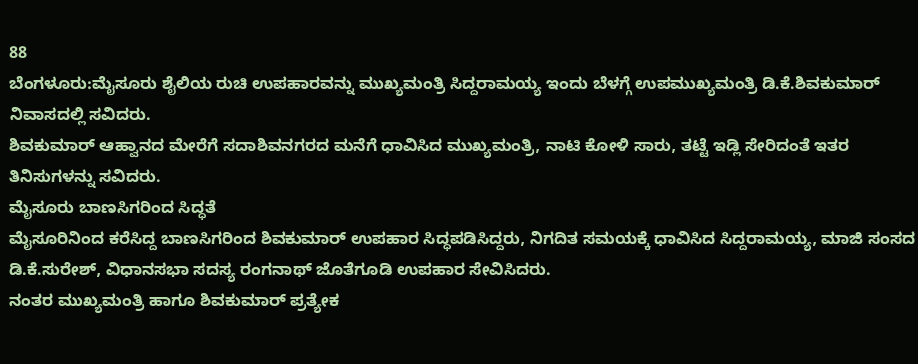88
ಬೆಂಗಳೂರು:ಮೈಸೂರು ಶೈಲಿಯ ರುಚಿ ಉಪಹಾರವನ್ನು ಮುಖ್ಯಮಂತ್ರಿ ಸಿದ್ದರಾಮಯ್ಯ ಇಂದು ಬೆಳಗ್ಗೆ ಉಪಮುಖ್ಯಮಂತ್ರಿ ಡಿ.ಕೆ.ಶಿವಕುಮಾರ್ ನಿವಾಸದಲ್ಲಿ ಸವಿದರು.
ಶಿವಕುಮಾರ್ ಆಹ್ವಾನದ ಮೇರೆಗೆ ಸದಾಶಿವನಗರದ ಮನೆಗೆ ಧಾವಿಸಿದ ಮುಖ್ಯಮಂತ್ರಿ, ನಾಟಿ ಕೋಳಿ ಸಾರು, ತಟ್ಟೆ ಇಡ್ಲಿ ಸೇರಿದಂತೆ ಇತರ ತಿನಿಸುಗಳನ್ನು ಸವಿದರು.
ಮೈಸೂರು ಬಾಣಸಿಗರಿಂದ ಸಿದ್ಧತೆ
ಮೈಸೂರಿನಿಂದ ಕರೆಸಿದ್ದ ಬಾಣಸಿಗರಿಂದ ಶಿವಕುಮಾರ್ ಉಪಹಾರ ಸಿದ್ಧಪಡಿಸಿದ್ದರು, ನಿಗದಿತ ಸಮಯಕ್ಕೆ ಧಾವಿಸಿದ ಸಿದ್ದರಾಮಯ್ಯ, ಮಾಜಿ ಸಂಸದ ಡಿ.ಕೆ.ಸುರೇಶ್, ವಿಧಾನಸಭಾ ಸದಸ್ಯ ರಂಗನಾಥ್ ಜೊತೆಗೂಡಿ ಉಪಹಾರ ಸೇವಿಸಿದರು.
ನಂತರ ಮುಖ್ಯಮಂತ್ರಿ ಹಾಗೂ ಶಿವಕುಮಾರ್ ಪ್ರತ್ಯೇಕ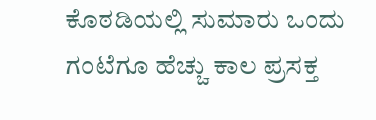ಕೊಠಡಿಯಲ್ಲಿ ಸುಮಾರು ಒಂದು ಗಂಟೆಗೂ ಹೆಚ್ಚು ಕಾಲ ಪ್ರಸಕ್ತ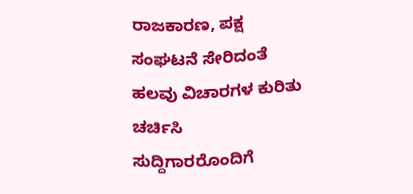ರಾಜಕಾರಣ, ಪಕ್ಷ ಸಂಘಟನೆ ಸೇರಿದಂತೆ ಹಲವು ವಿಚಾರಗಳ ಕುರಿತು ಚರ್ಚಿಸಿ ಸುದ್ದಿಗಾರರೊಂದಿಗೆ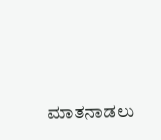ಮಾತನಾಡಲು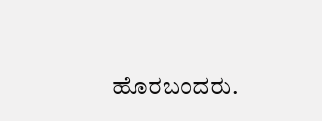ಹೊರಬಂದರು.